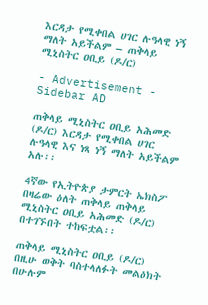እርዳታ የሚቀበል ሀገር ሉዓላዊ ነኝ ማለት አይችልም – ጠቅላይ ሚኒስትር ዐቢይ (ዶ/ር)

- Advertisement -
Sidebar AD

ጠቅላይ ሚኒስትር ዐቢይ አሕመድ (ዶ/ር) እርዳታ የሚቀበል ሀገር ሉዓላዊ እና ነጻ ነኝ ማለት አይችልም አሉ፡፡

4ኛው የኢትዮጵያ ታምርት ኤክስፖ በዛሬው ዕለት ጠቅላይ ጠቅላይ ሚኒስትር ዐቢይ አሕመድ (ዶ/ር) በተገኙበት ተከፍቷል፡፡

ጠቅላይ ሚኒስትር ዐቢይ (ዶ/ር) በዚሁ ወቅት ባስተላለፉት መልዕክት በሁሉም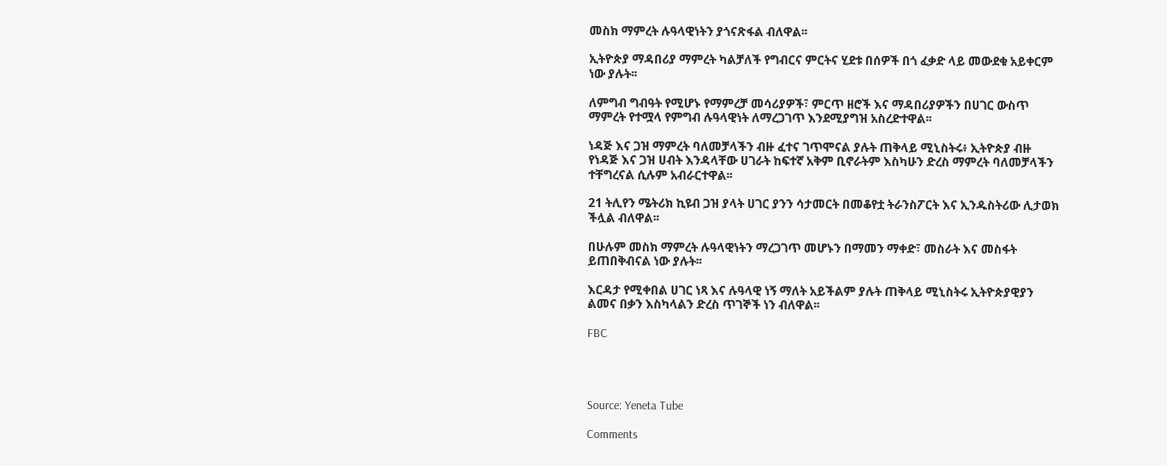መስክ ማምረት ሉዓላዊነትን ያጎናጽፋል ብለዋል፡፡

ኢትዮጵያ ማዳበሪያ ማምረት ካልቻለች የግብርና ምርትና ሂደቱ በሰዎች በጎ ፈቃድ ላይ መውደቁ አይቀርም ነው ያሉት፡፡

ለምግብ ግብዓት የሚሆኑ የማምረቻ መሳሪያዎች፣ ምርጥ ዘሮች እና ማዳበሪያዎችን በሀገር ውስጥ ማምረት የተሟላ የምግብ ሉዓላዊነት ለማረጋገጥ እንደሚያግዝ አስረድተዋል፡፡

ነዳጅ እና ጋዝ ማምረት ባለመቻላችን ብዙ ፈተና ገጥሞናል ያሉት ጠቅላይ ሚኒስትሩ፥ ኢትዮጵያ ብዙ የነዳጅ እና ጋዝ ሀብት እንዳላቸው ሀገራት ከፍተኛ አቅም ቢኖራትም እስካሁን ድረስ ማምረት ባለመቻላችን ተቸግረናል ሲሉም አብራርተዋል፡፡

21 ትሊየን ሜትሪክ ኪዩብ ጋዝ ያላት ሀገር ያንን ሳታመርት በመቆየቷ ትራንስፖርት እና ኢንዱስትሪው ሊታወክ ችሏል ብለዋል፡፡

በሁሉም መስክ ማምረት ሉዓላዊነትን ማረጋገጥ መሆኑን በማመን ማቀድ፣ መስራት እና መስፋት ይጠበቅብናል ነው ያሉት፡፡

እርዳታ የሚቀበል ሀገር ነጻ እና ሉዓላዊ ነኝ ማለት አይችልም ያሉት ጠቅላይ ሚኒስትሩ ኢትዮጵያዊያን ልመና በቃን እስካላልን ድረስ ጥገኞች ነን ብለዋል፡፡

FBC




Source: Yeneta Tube

Comments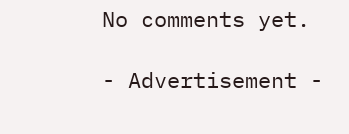No comments yet.

- Advertisement -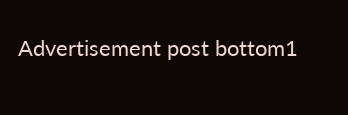Advertisement post bottom1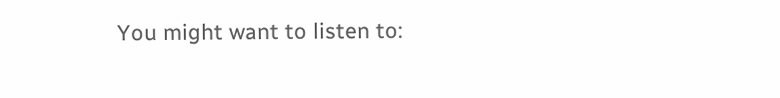You might want to listen to: